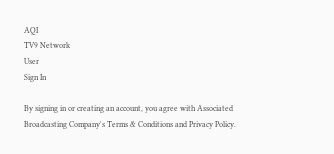AQI
TV9 Network
User
Sign In

By signing in or creating an account, you agree with Associated Broadcasting Company's Terms & Conditions and Privacy Policy.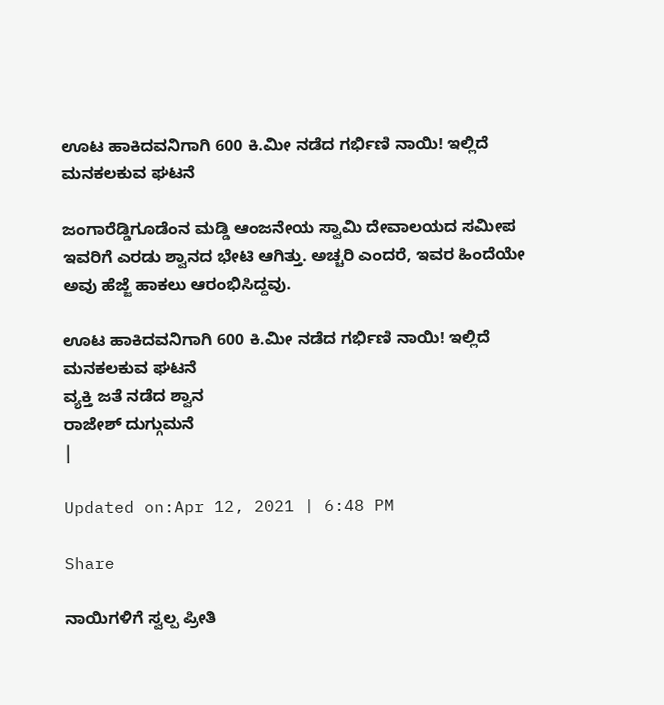ಊಟ ಹಾಕಿದವನಿಗಾಗಿ 600 ಕಿ.ಮೀ ನಡೆದ ಗರ್ಭಿಣಿ ನಾಯಿ! ಇಲ್ಲಿದೆ ಮನಕಲಕುವ ಘಟನೆ

ಜಂಗಾರೆಡ್ಡಿಗೂಡೆಂನ ಮಡ್ಡಿ ಆಂಜನೇಯ ಸ್ವಾಮಿ ದೇವಾಲಯದ ಸಮೀಪ ಇವರಿಗೆ ಎರಡು ಶ್ವಾನದ ಭೇಟಿ ಆಗಿತ್ತು. ಅಚ್ಚರಿ ಎಂದರೆ, ಇವರ ಹಿಂದೆಯೇ ಅವು ಹೆಜ್ಜೆ ಹಾಕಲು ಆರಂಭಿಸಿದ್ದವು.

ಊಟ ಹಾಕಿದವನಿಗಾಗಿ 600 ಕಿ.ಮೀ ನಡೆದ ಗರ್ಭಿಣಿ ನಾಯಿ! ಇಲ್ಲಿದೆ ಮನಕಲಕುವ ಘಟನೆ
ವ್ಯಕ್ತಿ ಜತೆ ನಡೆದ ಶ್ವಾನ
ರಾಜೇಶ್ ದುಗ್ಗುಮನೆ
|

Updated on:Apr 12, 2021 | 6:48 PM

Share

ನಾಯಿಗಳಿಗೆ ಸ್ವಲ್ಪ ಪ್ರೀತಿ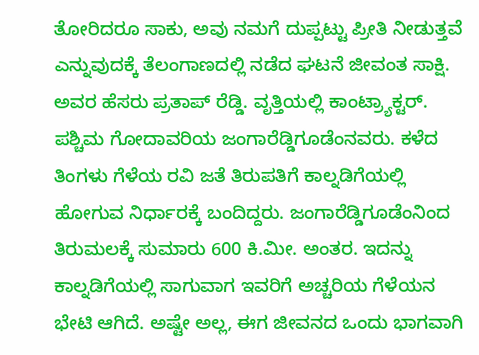ತೋರಿದರೂ ಸಾಕು, ಅವು ನಮಗೆ ದುಪ್ಪಟ್ಟು ಪ್ರೀತಿ ನೀಡುತ್ತವೆ ಎನ್ನುವುದಕ್ಕೆ ತೆಲಂಗಾಣದಲ್ಲಿ ನಡೆದ ಘಟನೆ ಜೀವಂತ ಸಾಕ್ಷಿ. ಅವರ ಹೆಸರು ಪ್ರತಾಪ್ ರೆಡ್ಡಿ. ವೃತ್ತಿಯಲ್ಲಿ ಕಾಂಟ್ರ್ಯಾಕ್ಟರ್. ಪಶ್ಚಿಮ ಗೋದಾವರಿಯ ಜಂಗಾರೆಡ್ಡಿಗೂಡೆಂನವರು. ಕಳೆದ ತಿಂಗಳು ಗೆಳೆಯ ರವಿ ಜತೆ ತಿರುಪತಿಗೆ ಕಾಲ್ನಡಿಗೆಯಲ್ಲಿ ಹೋಗುವ ನಿರ್ಧಾರಕ್ಕೆ ಬಂದಿದ್ದರು. ಜಂಗಾರೆಡ್ಡಿಗೂಡೆಂನಿಂದ ತಿರುಮಲಕ್ಕೆ ಸುಮಾರು 600 ಕಿ.ಮೀ. ಅಂತರ. ಇದನ್ನು ಕಾಲ್ನಡಿಗೆಯಲ್ಲಿ ಸಾಗುವಾಗ ಇವರಿಗೆ ಅಚ್ಚರಿಯ ಗೆಳೆಯನ ಭೇಟಿ ಆಗಿದೆ. ಅಷ್ಟೇ ಅಲ್ಲ, ಈಗ ಜೀವನದ ಒಂದು ಭಾಗವಾಗಿ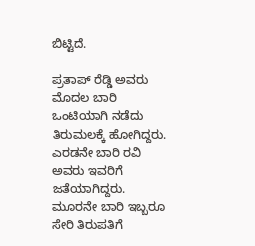ಬಿಟ್ಟಿದೆ.

ಪ್ರತಾಪ್ ರೆಡ್ಡಿ ಅವರು ಮೊದಲ ಬಾರಿ ಒಂಟಿಯಾಗಿ ನಡೆದು ತಿರುಮಲಕ್ಕೆ ಹೋಗಿದ್ದರು. ಎರಡನೇ ಬಾರಿ ರವಿ ಅವರು ಇವರಿಗೆ ಜತೆಯಾಗಿದ್ದರು. ಮೂರನೇ ಬಾರಿ ಇಬ್ಬರೂ ಸೇರಿ ತಿರುಪತಿಗೆ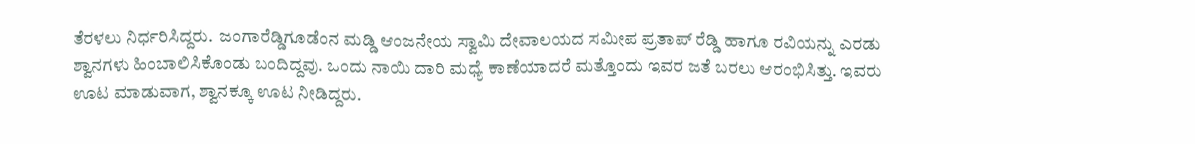ತೆರಳಲು ನಿರ್ಧರಿಸಿದ್ದರು.  ಜಂಗಾರೆಡ್ಡಿಗೂಡೆಂನ ಮಡ್ಡಿ ಆಂಜನೇಯ ಸ್ವಾಮಿ ದೇವಾಲಯದ ಸಮೀಪ ಪ್ರತಾಪ್ ರೆಡ್ಡಿ ಹಾಗೂ ರವಿಯನ್ನು ಎರಡು ಶ್ವಾನಗಳು ಹಿಂಬಾಲಿಸಿಕೊಂಡು ಬಂದಿದ್ದವು. ಒಂದು ನಾಯಿ ದಾರಿ ಮಧ್ಯೆ ಕಾಣೆಯಾದರೆ ಮತ್ತೊಂದು ಇವರ ಜತೆ ಬರಲು ಆರಂಭಿಸಿತ್ತು. ಇವರು ಊಟ ಮಾಡುವಾಗ, ಶ್ವಾನಕ್ಕೂ ಊಟ ನೀಡಿದ್ದರು.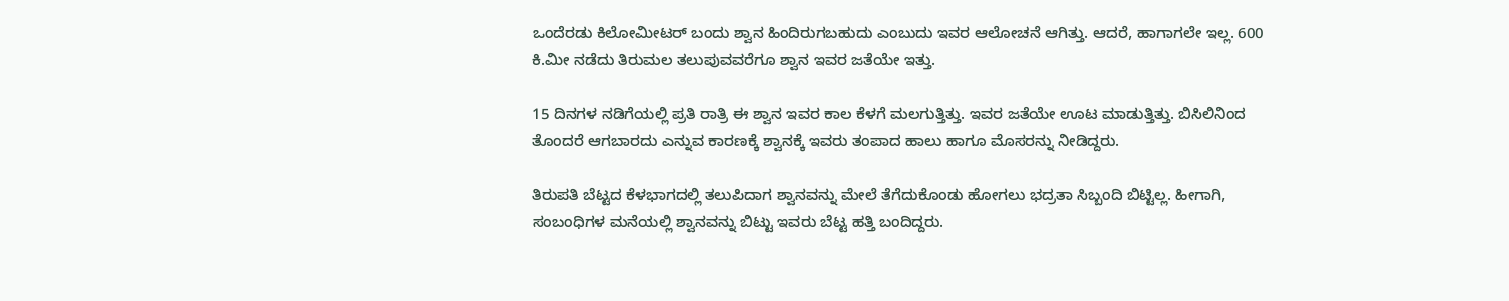ಒಂದೆರಡು ಕಿಲೋಮೀಟರ್ ಬಂದು ಶ್ವಾನ ಹಿಂದಿರುಗಬಹುದು ಎಂಬುದು ಇವರ ಆಲೋಚನೆ ಆಗಿತ್ತು. ಆದರೆ, ಹಾಗಾಗಲೇ ಇಲ್ಲ. 600 ಕಿ.ಮೀ ನಡೆದು ತಿರುಮಲ ತಲುಪುವವರೆಗೂ ಶ್ವಾನ ಇವರ ಜತೆಯೇ ಇತ್ತು.

15 ದಿನಗಳ ನಡಿಗೆಯಲ್ಲಿ ಪ್ರತಿ ರಾತ್ರಿ ಈ ಶ್ವಾನ ಇವರ ಕಾಲ ಕೆಳಗೆ ಮಲಗುತ್ತಿತ್ತು. ಇವರ ಜತೆಯೇ ಊಟ ಮಾಡುತ್ತಿತ್ತು. ಬಿಸಿಲಿನಿಂದ ತೊಂದರೆ ಆಗಬಾರದು ಎನ್ನುವ ಕಾರಣಕ್ಕೆ ಶ್ವಾನಕ್ಕೆ ಇವರು ತಂಪಾದ ಹಾಲು ಹಾಗೂ ಮೊಸರನ್ನು ನೀಡಿದ್ದರು.

ತಿರುಪತಿ ಬೆಟ್ಟದ ಕೆಳಭಾಗದಲ್ಲಿ ತಲುಪಿದಾಗ ಶ್ವಾನವನ್ನು ಮೇಲೆ ತೆಗೆದುಕೊಂಡು ಹೋಗಲು ಭದ್ರತಾ ಸಿಬ್ಬಂದಿ ಬಿಟ್ಟಿಲ್ಲ. ಹೀಗಾಗಿ, ಸಂಬಂಧಿಗಳ ಮನೆಯಲ್ಲಿ ಶ್ವಾನವನ್ನು ಬಿಟ್ಟು ಇವರು ಬೆಟ್ಟ ಹತ್ತಿ ಬಂದಿದ್ದರು.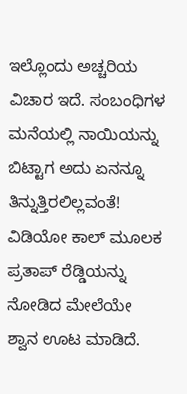ಇಲ್ಲೊಂದು ಅಚ್ಚರಿಯ ವಿಚಾರ ಇದೆ. ಸಂಬಂಧಿಗಳ ಮನೆಯಲ್ಲಿ ನಾಯಿಯನ್ನು ಬಿಟ್ಟಾಗ ಅದು ಏನನ್ನೂ ತಿನ್ನುತ್ತಿರಲಿಲ್ಲವಂತೆ! ವಿಡಿಯೋ ಕಾಲ್ ಮೂಲಕ ಪ್ರತಾಪ್ ರೆಡ್ಡಿಯನ್ನು ನೋಡಿದ ಮೇಲೆಯೇ ಶ್ವಾನ ಊಟ ಮಾಡಿದೆ.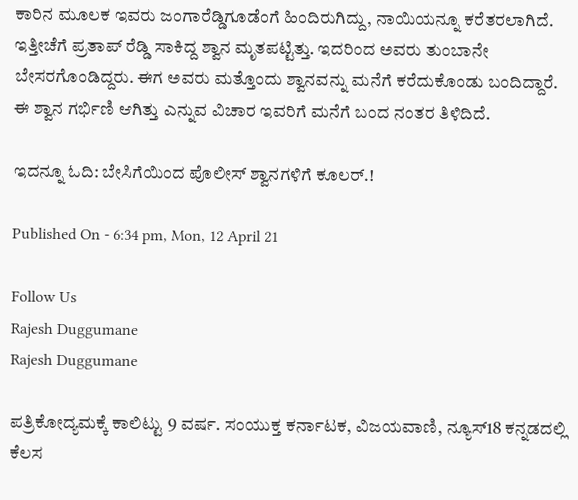ಕಾರಿನ ಮೂಲಕ ಇವರು ಜಂಗಾರೆಡ್ಡಿಗೂಡೆಂಗೆ ಹಿಂದಿರುಗಿದ್ದು, ನಾಯಿಯನ್ನೂ ಕರೆತರಲಾಗಿದೆ. ಇತ್ತೀಚೆಗೆ ಪ್ರತಾಪ್ ರೆಡ್ಡಿ ಸಾಕಿದ್ದ ಶ್ವಾನ ಮೃತಪಟ್ಟಿತ್ತು. ಇದರಿಂದ ಅವರು ತುಂಬಾನೇ ಬೇಸರಗೊಂಡಿದ್ದರು. ಈಗ ಅವರು ಮತ್ತೊಂದು ಶ್ವಾನವನ್ನು ಮನೆಗೆ ಕರೆದುಕೊಂಡು ಬಂದಿದ್ದಾರೆ. ಈ ಶ್ವಾನ ಗರ್ಭಿಣಿ ಆಗಿತ್ತು ಎನ್ನುವ ವಿಚಾರ ಇವರಿಗೆ ಮನೆಗೆ ಬಂದ ನಂತರ ತಿಳಿದಿದೆ.

ಇದನ್ನೂ ಓದಿ: ಬೇಸಿಗೆಯಿಂದ ಪೊಲೀಸ್ ಶ್ವಾನಗಳಿಗೆ ಕೂಲರ್.!

Published On - 6:34 pm, Mon, 12 April 21

Follow Us
Rajesh Duggumane
Rajesh Duggumane

ಪತ್ರಿಕೋದ್ಯಮಕ್ಕೆ ಕಾಲಿಟ್ಟು 9 ವರ್ಷ. ಸಂಯುಕ್ತ ಕರ್ನಾಟಕ, ವಿಜಯವಾಣಿ, ನ್ಯೂಸ್18 ಕನ್ನಡದಲ್ಲಿ ಕೆಲಸ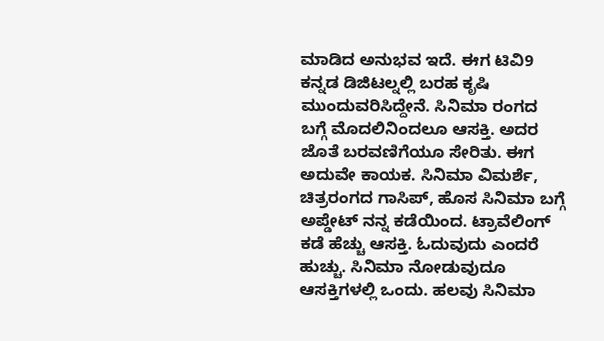ಮಾಡಿದ ಅನುಭವ ಇದೆ. ಈಗ ಟಿವಿ9 ಕನ್ನಡ ಡಿಜಿಟಲ್ನಲ್ಲಿ ಬರಹ ಕೃಷಿ ಮುಂದುವರಿಸಿದ್ದೇನೆ. ಸಿನಿಮಾ ರಂಗದ ಬಗ್ಗೆ ಮೊದಲಿನಿಂದಲೂ ಆಸಕ್ತಿ. ಅದರ ಜೊತೆ ಬರವಣಿಗೆಯೂ ಸೇರಿತು. ಈಗ ಅದುವೇ ಕಾಯಕ. ಸಿನಿಮಾ ವಿಮರ್ಶೆ, ಚಿತ್ರರಂಗದ ಗಾಸಿಪ್, ಹೊಸ ಸಿನಿಮಾ ಬಗ್ಗೆ ಅಪ್ಡೇಟ್ ನನ್ನ ಕಡೆಯಿಂದ. ಟ್ರಾವೆಲಿಂಗ್ ಕಡೆ ಹೆಚ್ಚು ಆಸಕ್ತಿ. ಓದುವುದು ಎಂದರೆ ಹುಚ್ಚು. ಸಿನಿಮಾ ನೋಡುವುದೂ ಆಸಕ್ತಿಗಳಲ್ಲಿ ಒಂದು. ಹಲವು ಸಿನಿಮಾ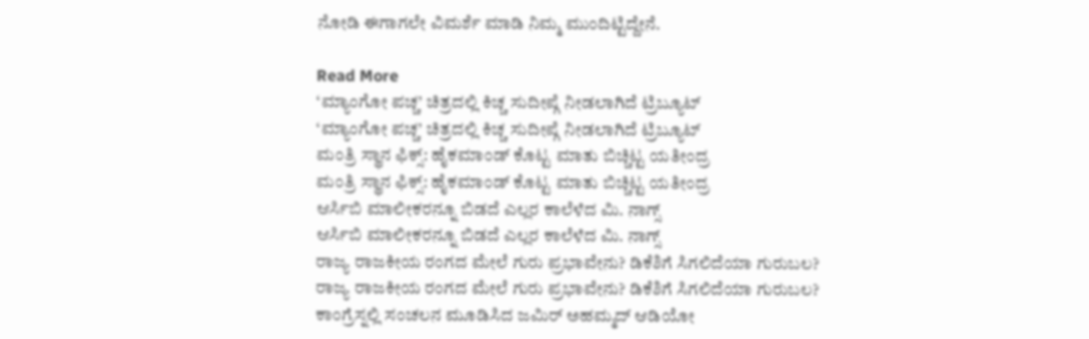ನೋಡಿ ಈಗಾಗಲೇ ವಿಮರ್ಶೆ ಮಾಡಿ ನಿಮ್ಮ ಮುಂದಿಟ್ಟಿದ್ದೇನೆ.

Read More
‘ಮ್ಯಾಂಗೋ ಪಚ್ಚ’ ಚಿತ್ರದಲ್ಲಿ ಕಿಚ್ಚ ಸುದೀಪ್ಗೆ ನೀಡಲಾಗಿದೆ ಟ್ರಿಬ್ಯೂಟ್
‘ಮ್ಯಾಂಗೋ ಪಚ್ಚ’ ಚಿತ್ರದಲ್ಲಿ ಕಿಚ್ಚ ಸುದೀಪ್ಗೆ ನೀಡಲಾಗಿದೆ ಟ್ರಿಬ್ಯೂಟ್
ಮಂತ್ರಿ ಸ್ಥಾನ ಫಿಕ್ಸ್: ಹೈಕಮಾಂಡ್ ಕೊಟ್ಟ ಮಾತು ಬಿಚ್ಚಿಟ್ಟ ಯತೀಂದ್ರ
ಮಂತ್ರಿ ಸ್ಥಾನ ಫಿಕ್ಸ್: ಹೈಕಮಾಂಡ್ ಕೊಟ್ಟ ಮಾತು ಬಿಚ್ಚಿಟ್ಟ ಯತೀಂದ್ರ
ಆರ್ಸಿಬಿ ಮಾಲೀಕರನ್ನೂ ಬಿಡದೆ ಎಲ್ಲರ ಕಾಲೆಳೆದ ಮಿ. ನಾಗ್ಸ್
ಆರ್ಸಿಬಿ ಮಾಲೀಕರನ್ನೂ ಬಿಡದೆ ಎಲ್ಲರ ಕಾಲೆಳೆದ ಮಿ. ನಾಗ್ಸ್
ರಾಜ್ಯ ರಾಜಕೀಯ ರಂಗದ ಮೇಲೆ ಗುರು ಪ್ರಭಾವೇನು? ಡಿಕೆಶಿಗೆ ಸಿಗಲಿದೆಯಾ ಗುರುಬಲ?
ರಾಜ್ಯ ರಾಜಕೀಯ ರಂಗದ ಮೇಲೆ ಗುರು ಪ್ರಭಾವೇನು? ಡಿಕೆಶಿಗೆ ಸಿಗಲಿದೆಯಾ ಗುರುಬಲ?
ಕಾಂಗ್ರೆಸ್ನಲ್ಲಿ ಸಂಚಲನ ಮೂಡಿಸಿದ ಜಮಿರ್ ಅಹಮ್ಮದ್ ಆಡಿಯೋ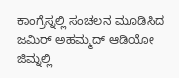ಕಾಂಗ್ರೆಸ್ನಲ್ಲಿ ಸಂಚಲನ ಮೂಡಿಸಿದ ಜಮಿರ್ ಅಹಮ್ಮದ್ ಆಡಿಯೋ
ಜಿಮ್ನಲ್ಲಿ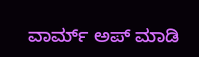ವಾರ್ಮ್ ಅಪ್ ಮಾಡಿ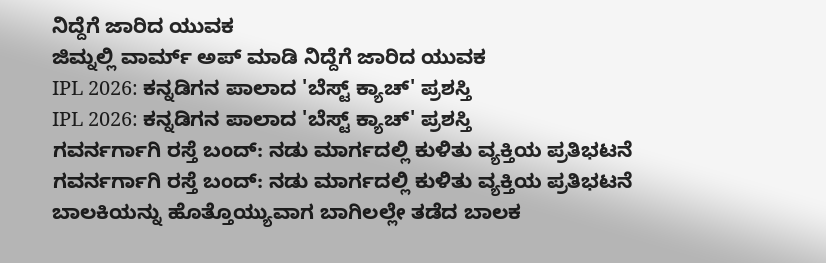ನಿದ್ದೆಗೆ ಜಾರಿದ ಯುವಕ
ಜಿಮ್ನಲ್ಲಿ ವಾರ್ಮ್ ಅಪ್ ಮಾಡಿ ನಿದ್ದೆಗೆ ಜಾರಿದ ಯುವಕ
IPL 2026: ಕನ್ನಡಿಗನ ಪಾಲಾದ 'ಬೆಸ್ಟ್ ಕ್ಯಾಚ್' ಪ್ರಶಸ್ತಿ
IPL 2026: ಕನ್ನಡಿಗನ ಪಾಲಾದ 'ಬೆಸ್ಟ್ ಕ್ಯಾಚ್' ಪ್ರಶಸ್ತಿ
ಗವರ್ನರ್ಗಾಗಿ ರಸ್ತೆ ಬಂದ್: ನಡು ಮಾರ್ಗದಲ್ಲಿ ಕುಳಿತು ವ್ಯಕ್ತಿಯ ಪ್ರತಿಭಟನೆ
ಗವರ್ನರ್ಗಾಗಿ ರಸ್ತೆ ಬಂದ್: ನಡು ಮಾರ್ಗದಲ್ಲಿ ಕುಳಿತು ವ್ಯಕ್ತಿಯ ಪ್ರತಿಭಟನೆ
ಬಾಲಕಿಯನ್ನು ಹೊತ್ತೊಯ್ಯುವಾಗ ಬಾಗಿಲಲ್ಲೇ ತಡೆದ ಬಾಲಕ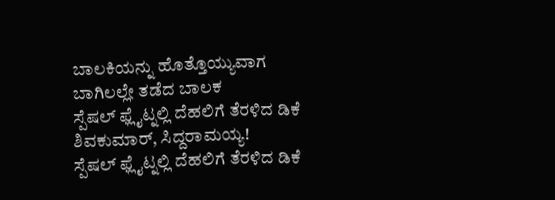ಬಾಲಕಿಯನ್ನು ಹೊತ್ತೊಯ್ಯುವಾಗ ಬಾಗಿಲಲ್ಲೇ ತಡೆದ ಬಾಲಕ
ಸ್ಪೆಷಲ್ ಫ್ಲೈಟ್ನಲ್ಲಿ ದೆಹಲಿಗೆ ತೆರಳಿದ ಡಿಕೆ ಶಿವಕುಮಾರ್, ಸಿದ್ದರಾಮಯ್ಯ!
ಸ್ಪೆಷಲ್ ಫ್ಲೈಟ್ನಲ್ಲಿ ದೆಹಲಿಗೆ ತೆರಳಿದ ಡಿಕೆ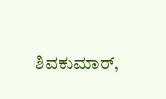ಶಿವಕುಮಾರ್,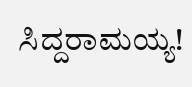ಸಿದ್ದರಾಮಯ್ಯ!